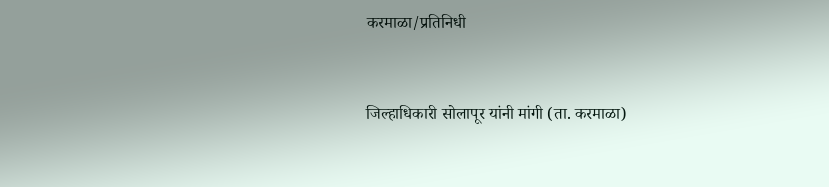करमाळा/प्रतिनिधी


जिल्हाधिकारी सोलापूर यांनी मांगी (ता. करमाळा)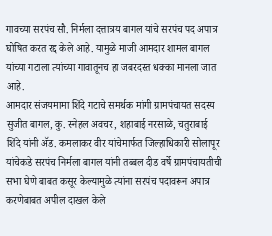गावच्या सरपंच सौ. निर्मला दत्तात्रय बागल यांचे सरपंच पद अपात्र घोषित करत रद्द केले आहे. यामुळे माजी आमदार शामल बागल यांच्या गटाला त्यांच्या गावातूनच हा जबरदस्त धक्का मानला जात आहे.
आमदार संजयमामा शिंदे गटाचे समर्थक मांगी ग्रामपंचायत सदस्य सुजीत बागल, कु. स्नेहल अवचर, शहाबाई नरसाळे, चतुराबाई शिंदे यांनी ॲड. कमलाकर वीर यांचेमार्फत जिल्हाधिकारी सोलापूर यांचेकडे सरपंच निर्मला बागल यांनी तब्बल दीड वर्षे ग्रामपंचायतीची सभा घेणे बाबत कसूर केल्यामुळे त्यांना सरपंच पदावरून अपात्र करणेबाबत अपील दाखल केले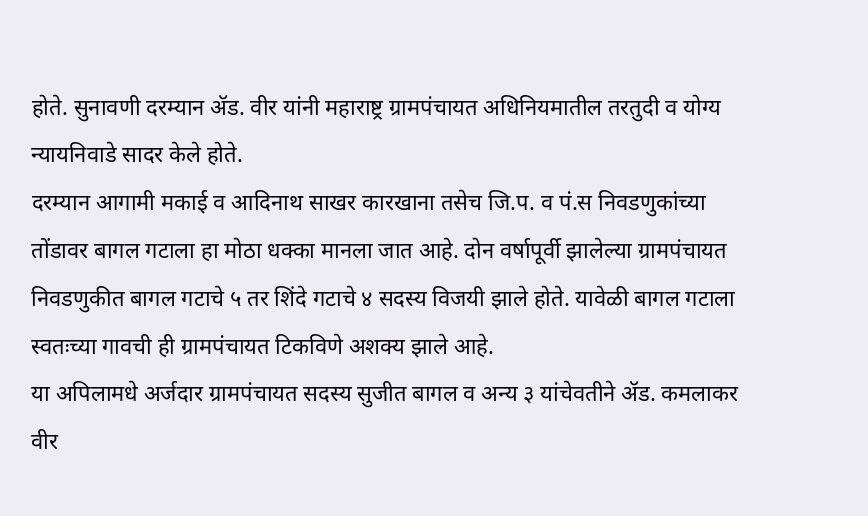होते. सुनावणी दरम्यान ॲड. वीर यांनी महाराष्ट्र ग्रामपंचायत अधिनियमातील तरतुदी व योग्य न्यायनिवाडे सादर केले होते.
दरम्यान आगामी मकाई व आदिनाथ साखर कारखाना तसेच जि.प. व पं.स निवडणुकांच्या तोंडावर बागल गटाला हा मोठा धक्का मानला जात आहे. दोन वर्षापूर्वी झालेल्या ग्रामपंचायत निवडणुकीत बागल गटाचे ५ तर शिंदे गटाचे ४ सदस्य विजयी झाले होते. यावेळी बागल गटाला स्वतःच्या गावची ही ग्रामपंचायत टिकविणे अशक्य झाले आहे.
या अपिलामधे अर्जदार ग्रामपंचायत सदस्य सुजीत बागल व अन्य ३ यांचेवतीने ॲड. कमलाकर वीर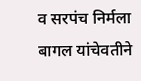व सरपंच निर्मला बागल यांचेवतीने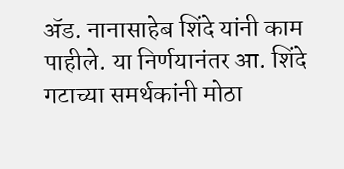ॲड. नानासाहेब शिंदे यांनी काम पाहीले. या निर्णयानंतर आ. शिंदे गटाच्या समर्थकांनी मोठा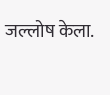जल्लोष केला.